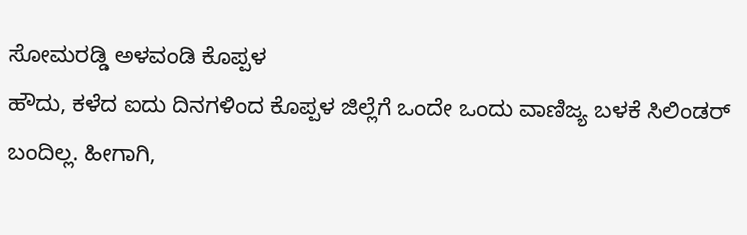ಸೋಮರಡ್ಡಿ ಅಳವಂಡಿ ಕೊಪ್ಪಳ
ಹೌದು, ಕಳೆದ ಐದು ದಿನಗಳಿಂದ ಕೊಪ್ಪಳ ಜಿಲ್ಲೆಗೆ ಒಂದೇ ಒಂದು ವಾಣಿಜ್ಯ ಬಳಕೆ ಸಿಲಿಂಡರ್ ಬಂದಿಲ್ಲ. ಹೀಗಾಗಿ,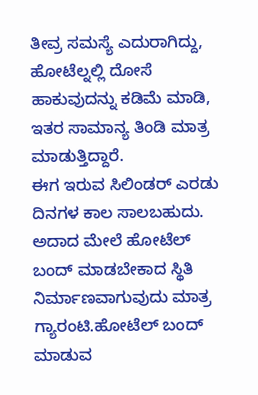ತೀವ್ರ ಸಮಸ್ಯೆ ಎದುರಾಗಿದ್ದು, ಹೋಟೆಲ್ನಲ್ಲಿ ದೋಸೆ ಹಾಕುವುದನ್ನು ಕಡಿಮೆ ಮಾಡಿ, ಇತರ ಸಾಮಾನ್ಯ ತಿಂಡಿ ಮಾತ್ರ ಮಾಡುತ್ತಿದ್ದಾರೆ.
ಈಗ ಇರುವ ಸಿಲಿಂಡರ್ ಎರಡು ದಿನಗಳ ಕಾಲ ಸಾಲಬಹುದು. ಅದಾದ ಮೇಲೆ ಹೋಟೆಲ್ ಬಂದ್ ಮಾಡಬೇಕಾದ ಸ್ಥಿತಿ ನಿರ್ಮಾಣವಾಗುವುದು ಮಾತ್ರ ಗ್ಯಾರಂಟಿ.ಹೋಟೆಲ್ ಬಂದ್ ಮಾಡುವ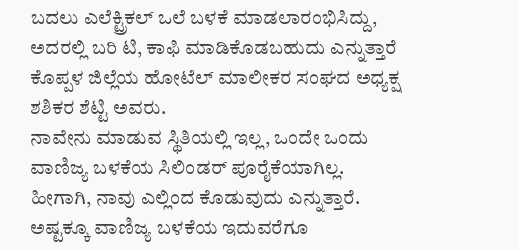ಬದಲು ಎಲೆಕ್ಟ್ರಿಕಲ್ ಒಲೆ ಬಳಕೆ ಮಾಡಲಾರಂಭಿಸಿದ್ದು, ಅದರಲ್ಲಿ ಬರಿ ಟಿ, ಕಾಫಿ ಮಾಡಿಕೊಡಬಹುದು ಎನ್ನುತ್ತಾರೆ ಕೊಪ್ಪಳ ಜಿಲ್ಲೆಯ ಹೋಟೆಲ್ ಮಾಲೀಕರ ಸಂಘದ ಅಧ್ಯಕ್ಷ ಶಶಿಕರ ಶೆಟ್ಟಿ ಅವರು.
ನಾವೇನು ಮಾಡುವ ಸ್ಥಿತಿಯಲ್ಲಿ ಇಲ್ಲ, ಒಂದೇ ಒಂದು ವಾಣಿಜ್ಯ ಬಳಕೆಯ ಸಿಲಿಂಡರ್ ಪೂರೈಕೆಯಾಗಿಲ್ಲ. ಹೀಗಾಗಿ, ನಾವು ಎಲ್ಲಿಂದ ಕೊಡುವುದು ಎನ್ನುತ್ತಾರೆ. ಅಷ್ಟಕ್ಕೂ ವಾಣಿಜ್ಯ ಬಳಕೆಯ ಇದುವರೆಗೂ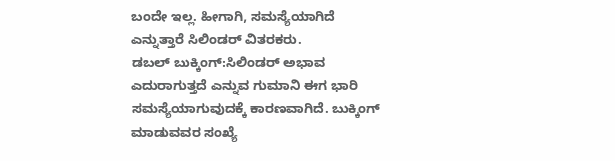ಬಂದೇ ಇಲ್ಲ. ಹೀಗಾಗಿ, ಸಮಸ್ಯೆಯಾಗಿದೆ ಎನ್ನುತ್ತಾರೆ ಸಿಲಿಂಡರ್ ವಿತರಕರು.
ಡಬಲ್ ಬುಕ್ಕಿಂಗ್:ಸಿಲಿಂಡರ್ ಅಭಾವ ಎದುರಾಗುತ್ತದೆ ಎನ್ನುವ ಗುಮಾನಿ ಈಗ ಭಾರಿ ಸಮಸ್ಯೆಯಾಗುವುದಕ್ಕೆ ಕಾರಣವಾಗಿದೆ. ಬುಕ್ಕಿಂಗ್ ಮಾಡುವವರ ಸಂಖ್ಯೆ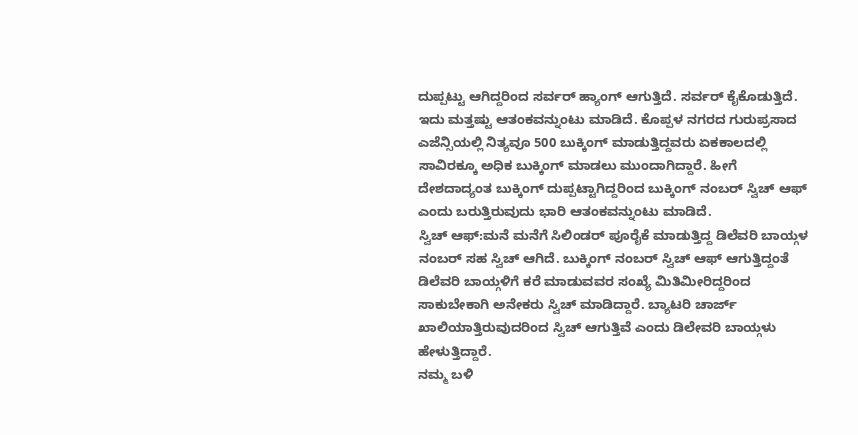ದುಪ್ಪಟ್ಟು ಆಗಿದ್ದರಿಂದ ಸರ್ವರ್ ಹ್ಯಾಂಗ್ ಆಗುತ್ತಿದೆ. ಸರ್ವರ್ ಕೈಕೊಡುತ್ತಿದೆ. ಇದು ಮತ್ತಷ್ಟು ಆತಂಕವನ್ನುಂಟು ಮಾಡಿದೆ. ಕೊಪ್ಪಳ ನಗರದ ಗುರುಪ್ರಸಾದ ಎಜೆನ್ಸಿಯಲ್ಲಿ ನಿತ್ಯವೂ 500 ಬುಕ್ಕಿಂಗ್ ಮಾಡುತ್ತಿದ್ದವರು ಏಕಕಾಲದಲ್ಲಿ ಸಾವಿರಕ್ಕೂ ಅಧಿಕ ಬುಕ್ಕಿಂಗ್ ಮಾಡಲು ಮುಂದಾಗಿದ್ದಾರೆ. ಹೀಗೆ ದೇಶದಾದ್ಯಂತ ಬುಕ್ಕಿಂಗ್ ದುಪ್ಪಟ್ಟಾಗಿದ್ದರಿಂದ ಬುಕ್ಕಿಂಗ್ ನಂಬರ್ ಸ್ವಿಚ್ ಆಫ್ ಎಂದು ಬರುತ್ತಿರುವುದು ಭಾರಿ ಆತಂಕವನ್ನುಂಟು ಮಾಡಿದೆ.
ಸ್ವಿಚ್ ಆಫ್:ಮನೆ ಮನೆಗೆ ಸಿಲಿಂಡರ್ ಪೂರೈಕೆ ಮಾಡುತ್ತಿದ್ದ ಡಿಲೆವರಿ ಬಾಯ್ಗಳ ನಂಬರ್ ಸಹ ಸ್ವಿಚ್ ಆಗಿದೆ. ಬುಕ್ಕಿಂಗ್ ನಂಬರ್ ಸ್ವಿಚ್ ಆಫ್ ಆಗುತ್ತಿದ್ದಂತೆ ಡಿಲೆವರಿ ಬಾಯ್ಗಳಿಗೆ ಕರೆ ಮಾಡುವವರ ಸಂಖ್ಯೆ ಮಿತಿಮೀರಿದ್ದರಿಂದ ಸಾಕುಬೇಕಾಗಿ ಅನೇಕರು ಸ್ವಿಚ್ ಮಾಡಿದ್ದಾರೆ. ಬ್ಯಾಟರಿ ಚಾರ್ಜ್ ಖಾಲಿಯಾತ್ತಿರುವುದರಿಂದ ಸ್ವಿಚ್ ಆಗುತ್ತಿವೆ ಎಂದು ಡಿಲೇವರಿ ಬಾಯ್ಗಳು ಹೇಳುತ್ತಿದ್ದಾರೆ.
ನಮ್ಮ ಬಳಿ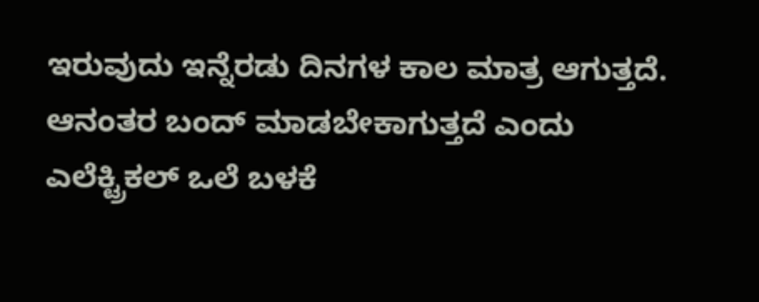ಇರುವುದು ಇನ್ನೆರಡು ದಿನಗಳ ಕಾಲ ಮಾತ್ರ ಆಗುತ್ತದೆ. ಆನಂತರ ಬಂದ್ ಮಾಡಬೇಕಾಗುತ್ತದೆ ಎಂದು ಎಲೆಕ್ಟ್ರಿಕಲ್ ಒಲೆ ಬಳಕೆ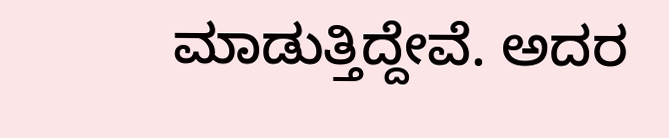ಮಾಡುತ್ತಿದ್ದೇವೆ. ಅದರ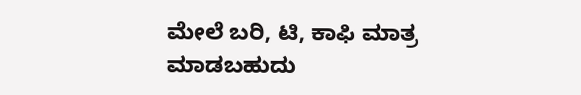ಮೇಲೆ ಬರಿ, ಟಿ, ಕಾಫಿ ಮಾತ್ರ ಮಾಡಬಹುದು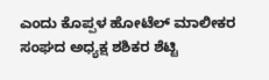ಎಂದು ಕೊಪ್ಪಳ ಹೋಟೆಲ್ ಮಾಲೀಕರ ಸಂಘದ ಅಧ್ಯಕ್ಷ ಶಶಿಕರ ಶೆಟ್ಟಿ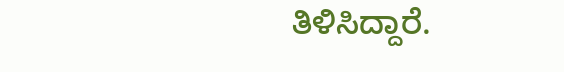ತಿಳಿಸಿದ್ದಾರೆ.